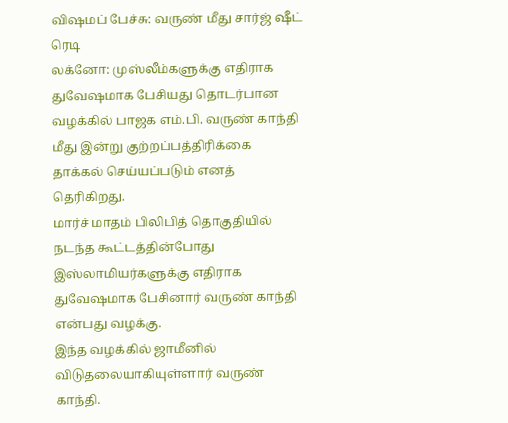விஷமப் பேச்சு: வருண் மீது சார்ஜ் ஷீட் ரெடி
லக்னோ: முஸ்லீம்களுக்கு எதிராக துவேஷமாக பேசியது தொடர்பான வழக்கில் பாஜக எம்.பி. வருண் காந்தி மீது இன்று குற்றப்பத்திரிக்கை தாக்கல் செய்யப்படும் எனத் தெரிகிறது.
மார்ச் மாதம் பிலிபித் தொகுதியில் நடந்த கூட்டத்தின்போது இஸ்லாமியர்களுக்கு எதிராக துவேஷமாக பேசினார் வருண் காந்தி என்பது வழக்கு.
இந்த வழக்கில் ஜாமீனில் விடுதலையாகியுள்ளார் வருண் காந்தி.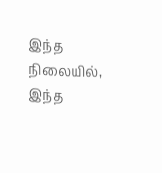இந்த நிலையில், இந்த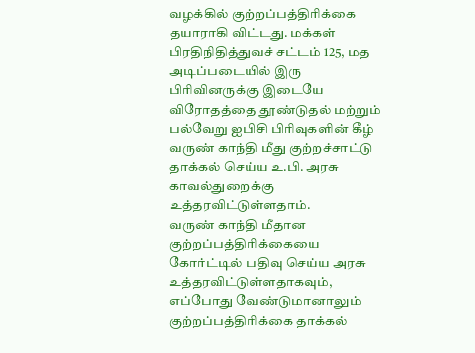வழக்கில் குற்றப்பத்திரிக்கை தயாராகி விட்டது. மக்கள் பிரதிநிதித்துவச் சட்டம் 125, மத அடிப்படையில் இரு பிரிவினருக்கு இடையே விரோதத்தை தூண்டுதல் மற்றும் பல்வேறு ஐபிசி பிரிவுகளின் கீழ் வருண் காந்தி மீது குற்றச்சாட்டு தாக்கல் செய்ய உ.பி. அரசு காவல்துறைக்கு உத்தரவிட்டுள்ளதாம்.
வருண் காந்தி மீதான குற்றப்பத்திரிக்கையை கோர்ட்டில் பதிவு செய்ய அரசு உத்தரவிட்டுள்ளதாகவும், எப்போது வேண்டுமானாலும் குற்றப்பத்திரிக்கை தாக்கல்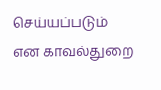செய்யப்படும் என காவல்துறை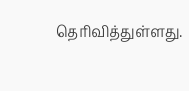தெரிவித்துள்ளது.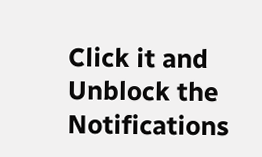Click it and Unblock the Notifications